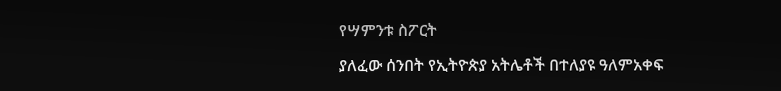የሣምንቱ ስፖርት

ያለፈው ሰንበት የኢትዮጵያ አትሌቶች በተለያዩ ዓለምአቀፍ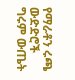የማራቶን ሩጫ ውድድሮች ግሩም ውጤት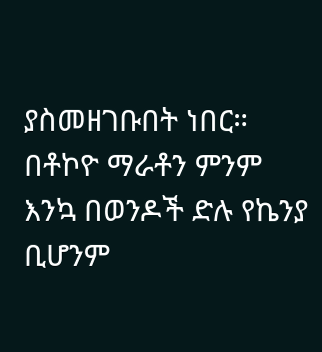ያስመዘገቡበት ነበር። በቶኮዮ ማራቶን ምንም እንኳ በወንዶች ድሉ የኬንያ ቢሆንም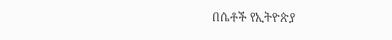በሴቶች የኢትዮጵያ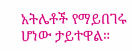አትሌቶች የማይበገሩ ሆነው ታይተዋል።